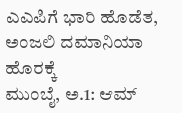ಎಎಪಿಗೆ ಭಾರಿ ಹೊಡೆತ, ಅಂಜಲಿ ದಮಾನಿಯಾ ಹೊರಕ್ಕೆ
ಮುಂಬೈ, ಅ.1: ಆಮ್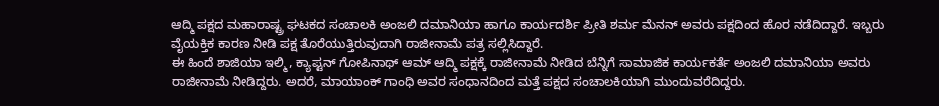ಆದ್ಮಿ ಪಕ್ಷದ ಮಹಾರಾಷ್ಟ್ರ ಘಟಕದ ಸಂಚಾಲಕಿ ಅಂಜಲಿ ದಮಾನಿಯಾ ಹಾಗೂ ಕಾರ್ಯದರ್ಶಿ ಪ್ರೀತಿ ಶರ್ಮ ಮೆನನ್ ಅವರು ಪಕ್ಷದಿಂದ ಹೊರ ನಡೆದಿದ್ದಾರೆ. ಇಬ್ಬರು ವೈಯಕ್ತಿಕ ಕಾರಣ ನೀಡಿ ಪಕ್ಷ ತೊರೆಯುತ್ತಿರುವುದಾಗಿ ರಾಜೀನಾಮೆ ಪತ್ರ ಸಲ್ಲಿಸಿದ್ದಾರೆ.
ಈ ಹಿಂದೆ ಶಾಜಿಯಾ ಇಲ್ಮಿ, ಕ್ಯಾಪ್ಟನ್ ಗೋಪಿನಾಥ್ ಆಮ್ ಆದ್ಮಿ ಪಕ್ಷಕ್ಕೆ ರಾಜೀನಾಮೆ ನೀಡಿದ ಬೆನ್ನಿಗೆ ಸಾಮಾಜಿಕ ಕಾರ್ಯಕರ್ತೆ ಅಂಜಲಿ ದಮಾನಿಯಾ ಅವರು ರಾಜೀನಾಮೆ ನೀಡಿದ್ದರು. ಅದರೆ, ಮಾಯಾಂಕ್ ಗಾಂಧಿ ಅವರ ಸಂಧಾನದಿಂದ ಮತ್ತೆ ಪಕ್ಷದ ಸಂಚಾಲಕಿಯಾಗಿ ಮುಂದುವರೆದಿದ್ದರು.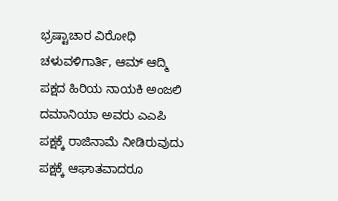ಭ್ರಷ್ಟಾಚಾರ ವಿರೋಧಿ ಚಳುವಳಿಗಾರ್ತಿ, ಆಮ್ ಆದ್ಮಿ ಪಕ್ಷದ ಹಿರಿಯ ನಾಯಕಿ ಅಂಜಲಿ ದಮಾನಿಯಾ ಅವರು ಎಎಪಿ ಪಕ್ಷಕ್ಕೆ ರಾಜಿನಾಮೆ ನೀಡಿರುವುದು ಪಕ್ಷಕ್ಕೆ ಆಘಾತವಾದರೂ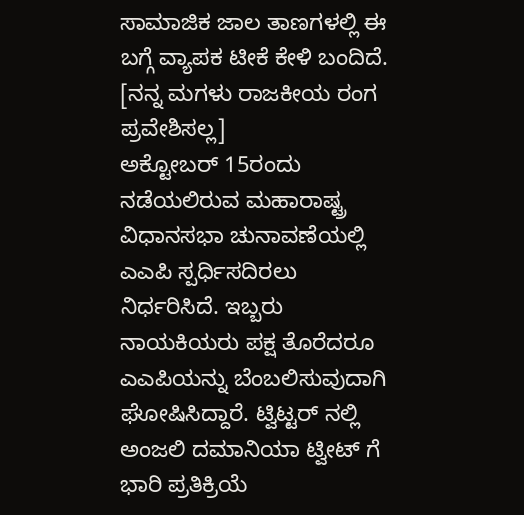ಸಾಮಾಜಿಕ ಜಾಲ ತಾಣಗಳಲ್ಲಿ ಈ ಬಗ್ಗೆ ವ್ಯಾಪಕ ಟೀಕೆ ಕೇಳಿ ಬಂದಿದೆ. [ನನ್ನ ಮಗಳು ರಾಜಕೀಯ ರಂಗ ಪ್ರವೇಶಿಸಲ್ಲ]
ಅಕ್ಟೋಬರ್ 15ರಂದು ನಡೆಯಲಿರುವ ಮಹಾರಾಷ್ಟ್ರ ವಿಧಾನಸಭಾ ಚುನಾವಣೆಯಲ್ಲಿ ಎಎಪಿ ಸ್ಪರ್ಧಿಸದಿರಲು ನಿರ್ಧರಿಸಿದೆ. ಇಬ್ಬರು ನಾಯಕಿಯರು ಪಕ್ಷ ತೊರೆದರೂ ಎಎಪಿಯನ್ನು ಬೆಂಬಲಿಸುವುದಾಗಿ ಘೋಷಿಸಿದ್ದಾರೆ. ಟ್ವಿಟ್ಟರ್ ನಲ್ಲಿ ಅಂಜಲಿ ದಮಾನಿಯಾ ಟ್ವೀಟ್ ಗೆ ಭಾರಿ ಪ್ರತಿಕ್ರಿಯೆ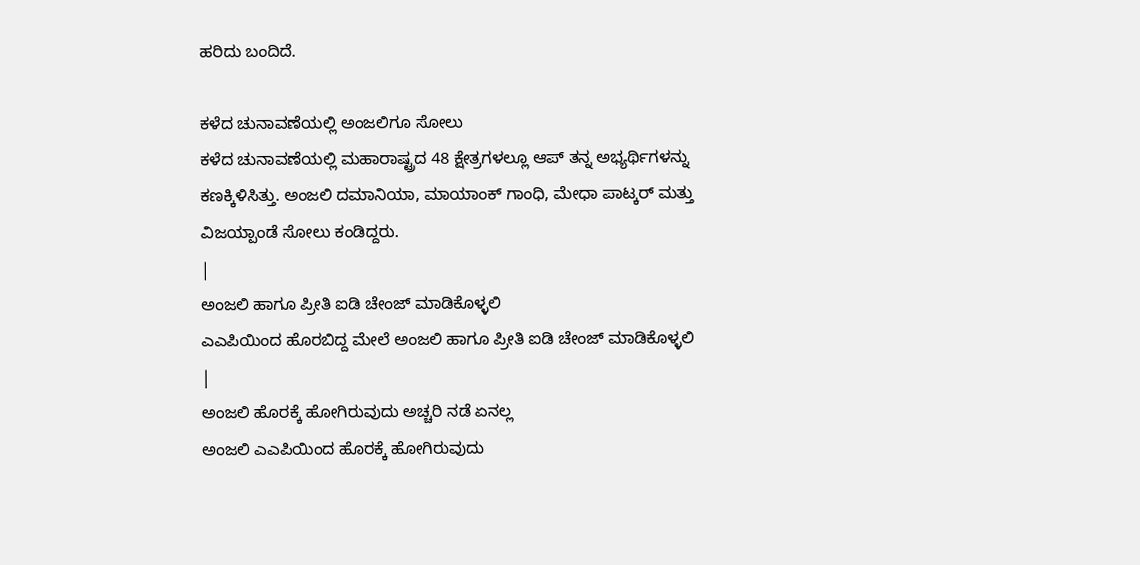ಹರಿದು ಬಂದಿದೆ.

ಕಳೆದ ಚುನಾವಣೆಯಲ್ಲಿ ಅಂಜಲಿಗೂ ಸೋಲು
ಕಳೆದ ಚುನಾವಣೆಯಲ್ಲಿ ಮಹಾರಾಷ್ಟ್ರದ 48 ಕ್ಷೇತ್ರಗಳಲ್ಲೂ ಆಪ್ ತನ್ನ ಅಭ್ಯರ್ಥಿಗಳನ್ನು ಕಣಕ್ಕಿಳಿಸಿತ್ತು. ಅಂಜಲಿ ದಮಾನಿಯಾ, ಮಾಯಾಂಕ್ ಗಾಂಧಿ, ಮೇಧಾ ಪಾಟ್ಕರ್ ಮತ್ತು ವಿಜಯ್ಪಾಂಡೆ ಸೋಲು ಕಂಡಿದ್ದರು.
|
ಅಂಜಲಿ ಹಾಗೂ ಪ್ರೀತಿ ಐಡಿ ಚೇಂಜ್ ಮಾಡಿಕೊಳ್ಳಲಿ
ಎಎಪಿಯಿಂದ ಹೊರಬಿದ್ದ ಮೇಲೆ ಅಂಜಲಿ ಹಾಗೂ ಪ್ರೀತಿ ಐಡಿ ಚೇಂಜ್ ಮಾಡಿಕೊಳ್ಳಲಿ
|
ಅಂಜಲಿ ಹೊರಕ್ಕೆ ಹೋಗಿರುವುದು ಅಚ್ಚರಿ ನಡೆ ಏನಲ್ಲ
ಅಂಜಲಿ ಎಎಪಿಯಿಂದ ಹೊರಕ್ಕೆ ಹೋಗಿರುವುದು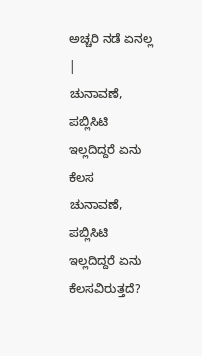ಅಚ್ಚರಿ ನಡೆ ಏನಲ್ಲ
|
ಚುನಾವಣೆ, ಪಬ್ಲಿಸಿಟಿ ಇಲ್ಲದಿದ್ದರೆ ಏನು ಕೆಲಸ
ಚುನಾವಣೆ, ಪಬ್ಲಿಸಿಟಿ ಇಲ್ಲದಿದ್ದರೆ ಏನು ಕೆಲಸವಿರುತ್ತದೆ?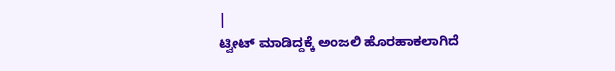|
ಟ್ವೀಟ್ ಮಾಡಿದ್ದಕ್ಕೆ ಅಂಜಲಿ ಹೊರಹಾಕಲಾಗಿದೆ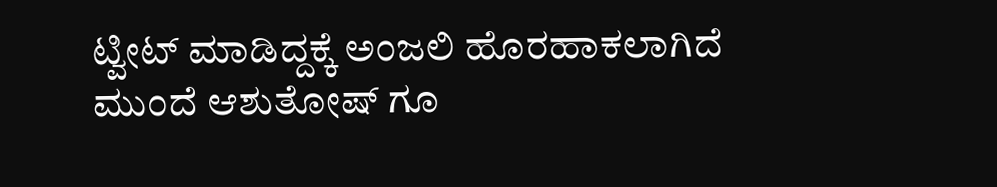ಟ್ವೀಟ್ ಮಾಡಿದ್ದಕ್ಕೆ ಅಂಜಲಿ ಹೊರಹಾಕಲಾಗಿದೆ ಮುಂದೆ ಆಶುತೋಷ್ ಗೂ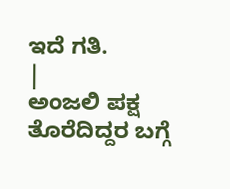ಇದೆ ಗತಿ.
|
ಅಂಜಲಿ ಪಕ್ಷ ತೊರೆದಿದ್ದರ ಬಗ್ಗೆ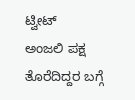ಟ್ವೀಟ್
ಅಂಜಲಿ ಪಕ್ಷ ತೊರೆದಿದ್ದರ ಬಗ್ಗೆ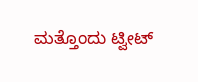ಮತ್ತೊಂದು ಟ್ವೀಟ್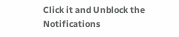Click it and Unblock the Notifications